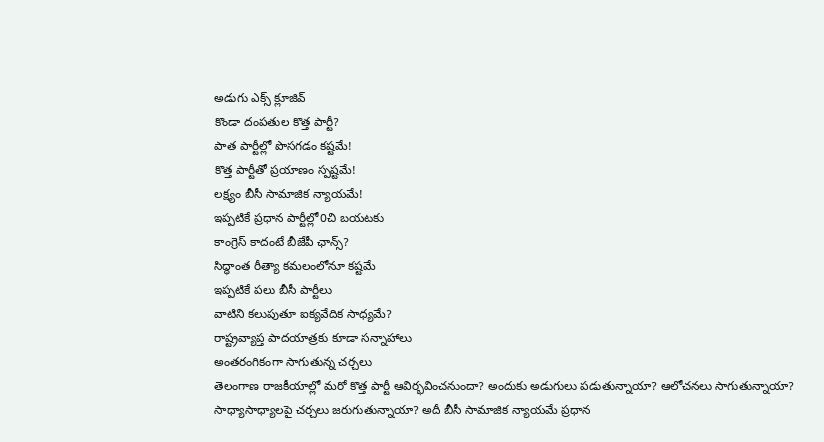అడుగు ఎక్స్ క్లూజివ్
కొండా దంపతుల కొత్త పార్టీ?
పాత పార్టీల్లో పొసగడం కష్టమే!
కొత్త పార్టీతో ప్రయాణం స్పష్టమే!
లక్ష్యం బీసీ సామాజిక న్యాయమే!
ఇప్పటికే ప్రధాన పార్టీల్లో0చి బయటకు
కాంగ్రెస్ కాదంటే బీజేపీ ఛాన్స్?
సిద్ధాంత రీత్యా కమలంలోనూ కష్టమే
ఇప్పటికే పలు బీసీ పార్టీలు
వాటిని కలుపుతూ ఐక్యవేదిక సాధ్యమే?
రాష్ట్రవ్యాప్త పాదయాత్రకు కూడా సన్నాహాలు
అంతరంగికంగా సాగుతున్న చర్చలు
తెలంగాణ రాజకీయాల్లో మరో కొత్త పార్టీ ఆవిర్భవించనుందా? అందుకు అడుగులు పడుతున్నాయా? ఆలోచనలు సాగుతున్నాయా? సాధ్యాసాధ్యాలపై చర్చలు జరుగుతున్నాయా? అదీ బీసీ సామాజిక న్యాయమే ప్రధాన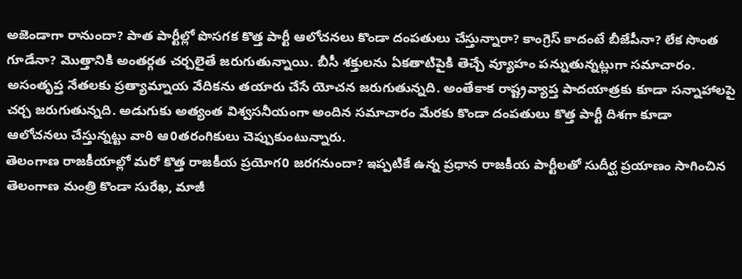అజెండాగా రానుందా? పాత పార్టీల్లో పొసగక కొత్త పార్టీ ఆలోచనలు కొండా దంపతులు చేస్తున్నారా? కాంగ్రెస్ కాదంటే బీజేపీనా? లేక సొంత గూడేనా? మొత్తానికి అంతర్గత చర్చలైతే జరుగుతున్నాయి. బీసీ శక్తులను ఏకతాటిపైకి తెచ్చే వ్యూహం పన్నుతున్నట్లుగా సమాచారం. అసంతృప్త నేతలకు ప్రత్యామ్నాయ వేదికను తయారు చేసే యోచన జరుగుతున్నది. అంతేకాక రాష్ట్రవ్యాప్త పాదయాత్రకు కూడా సన్నాహాలపై చర్చ జరుగుతున్నది. అడుగుకు అత్యంత విశ్వసనీయంగా అందిన సమాచారం మేరకు కొండా దంపతులు కొత్త పార్టీ దిశగా కూడా ఆలోచనలు చేస్తున్నట్టు వారి ఆ0తరంగికులు చెప్పుకుంటున్నారు.
తెలంగాణ రాజకీయాల్లో మరో కొత్త రాజకీయ ప్రయోగ0 జరగనుందా? ఇప్పటికే ఉన్న ప్రధాన రాజకీయ పార్టీలతో సుదీర్ఘ ప్రయాణం సాగించిన తెలంగాణ మంత్రి కొండా సురేఖ, మాజీ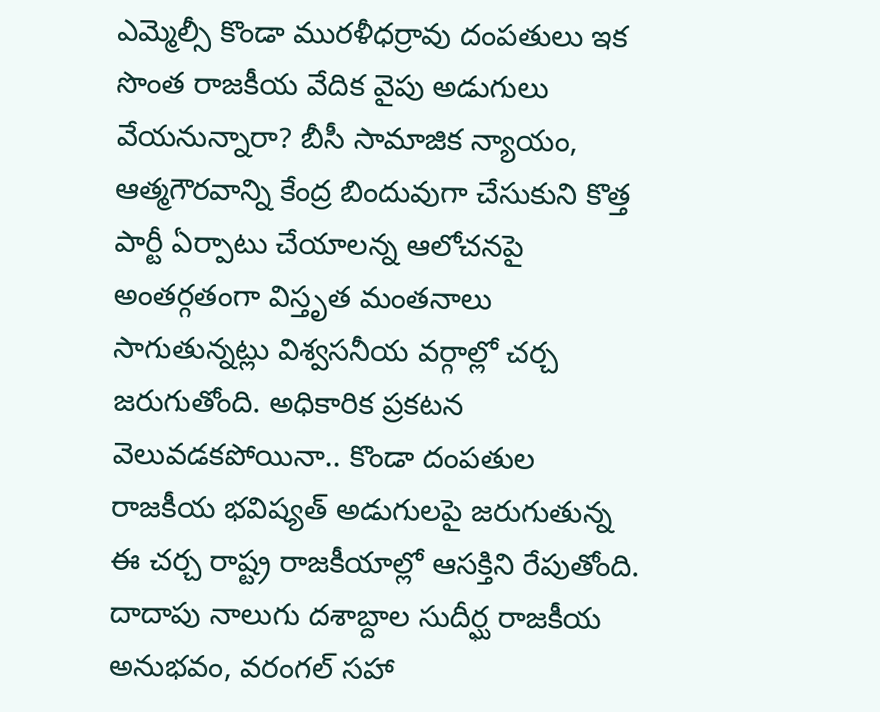ఎమ్మెల్సీ కొండా మురళీధర్రావు దంపతులు ఇక సొంత రాజకీయ వేదిక వైపు అడుగులు వేయనున్నారా? బీసీ సామాజిక న్యాయం, ఆత్మగౌరవాన్ని కేంద్ర బిందువుగా చేసుకుని కొత్త పార్టీ ఏర్పాటు చేయాలన్న ఆలోచనపై అంతర్గతంగా విస్తృత మంతనాలు సాగుతున్నట్లు విశ్వసనీయ వర్గాల్లో చర్చ జరుగుతోంది. అధికారిక ప్రకటన వెలువడకపోయినా.. కొండా దంపతుల రాజకీయ భవిష్యత్ అడుగులపై జరుగుతున్న ఈ చర్చ రాష్ట్ర రాజకీయాల్లో ఆసక్తిని రేపుతోంది.
దాదాపు నాలుగు దశాబ్దాల సుదీర్ఘ రాజకీయ అనుభవం, వరంగల్ సహా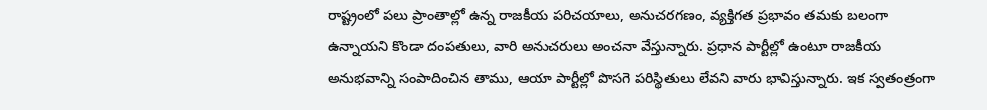రాష్ట్రంలో పలు ప్రాంతాల్లో ఉన్న రాజకీయ పరిచయాలు, అనుచరగణం, వ్యక్తిగత ప్రభావం తమకు బలంగా ఉన్నాయని కొండా దంపతులు, వారి అనుచరులు అంచనా వేస్తున్నారు. ప్రధాన పార్టీల్లో ఉంటూ రాజకీయ అనుభవాన్ని సంపాదించిన తాము, ఆయా పార్టీల్లో పొసగె పరిస్థితులు లేవని వారు భావిస్తున్నారు. ఇక స్వతంత్రంగా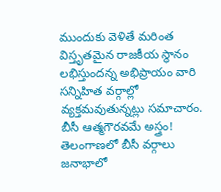ముందుకు వెళితే మరింత విస్తృతమైన రాజకీయ స్థానం లభిస్తుందన్న అభిప్రాయం వారి సన్నిహిత వర్గాల్లో వ్యక్తమవుతున్నట్లు సమాచారం.
బీసీ ఆత్మగౌరవమే అస్త్రం!
తెలంగాణలో బీసీ వర్గాలు జనాభాలో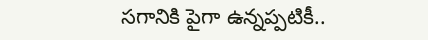సగానికి పైగా ఉన్నప్పటికీ..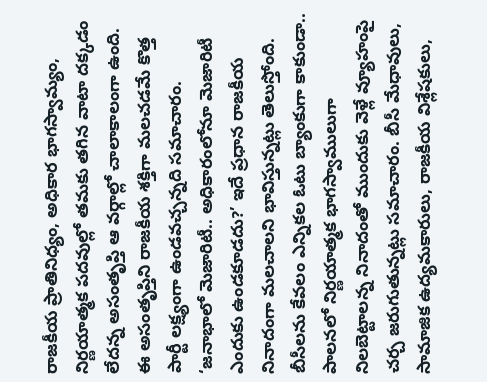రాజకీయ ప్రాతినిధ్యం, అధికార భాగస్వామ్యం, నిర్ణయాత్మక పదవుల్లో తమకు తగిన వాటా దక్కడం లేదన్న అసంతృప్తి ఆ వర్గాల్లో చాలాకాలంగా ఉంది. ఈ అసంతృప్తిని రాజకీయ శక్తిగా మలచడమే కొత్త పార్టీ లక్ష్యంగా ఉండవచ్చన్నది సమాచారం. ‘జనాభాలో మెజారిటీ.. అధికారంలోనూ మెజారిటీ ఎందుకు ఉండకూడదు?’ ఇదే ప్రధాన రాజకీయ నినాదంగా మలచాలని భావిస్తున్నట్లు తెలుస్తోంది.
బీసీలను కేవలం ఎన్నికల ఓటు బ్యాంకుగా కాకుండా.. పాలనలో నిర్ణయాత్మక భాగస్వాములుగా నిలబెట్టాలన్న నినాదంతో ముందుకు వెళ్లే వ్యూహంపై చర్చ జరుగుతున్నట్లు సమాచారం. బీసీ మేధావులు, సామాజిక ఉద్యమకారులు, రాజకీయ విశ్లేషకులు,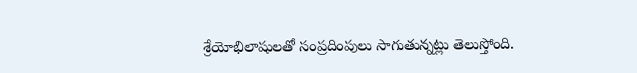శ్రేయోభిలాషులతో సంప్రదింపులు సాగుతున్నట్లు తెలుస్తోంది.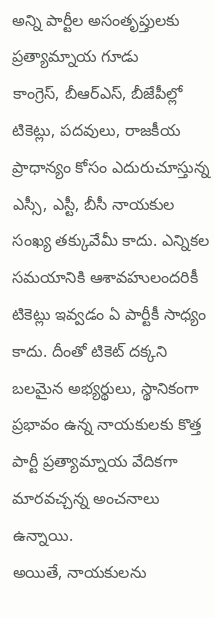అన్ని పార్టీల అసంతృప్తులకు ప్రత్యామ్నాయ గూడు
కాంగ్రెస్, బీఆర్ఎస్, బీజేపీల్లో టికెట్లు, పదవులు, రాజకీయ ప్రాధాన్యం కోసం ఎదురుచూస్తున్న ఎస్సీ, ఎస్టీ, బీసీ నాయకుల సంఖ్య తక్కువేమీ కాదు. ఎన్నికల సమయానికి ఆశావహులందరికీ టికెట్లు ఇవ్వడం ఏ పార్టీకీ సాధ్యం కాదు. దీంతో టికెట్ దక్కని బలమైన అభ్యర్థులు, స్థానికంగా ప్రభావం ఉన్న నాయకులకు కొత్త పార్టీ ప్రత్యామ్నాయ వేదికగా మారవచ్చన్న అంచనాలు ఉన్నాయి.
అయితే, నాయకులను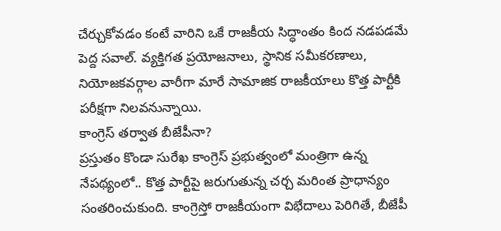చేర్చుకోవడం కంటే వారిని ఒకే రాజకీయ సిద్ధాంతం కింద నడపడమే పెద్ద సవాల్. వ్యక్తిగత ప్రయోజనాలు, స్థానిక సమీకరణాలు, నియోజకవర్గాల వారీగా మారే సామాజిక రాజకీయాలు కొత్త పార్టీకి పరీక్షగా నిలవనున్నాయి.
కాంగ్రెస్ తర్వాత బీజేపీనా?
ప్రస్తుతం కొండా సురేఖ కాంగ్రెస్ ప్రభుత్వంలో మంత్రిగా ఉన్న నేపథ్యంలో.. కొత్త పార్టీపై జరుగుతున్న చర్చ మరింత ప్రాధాన్యం సంతరించుకుంది. కాంగ్రెస్తో రాజకీయంగా విభేదాలు పెరిగితే, బీజేపీ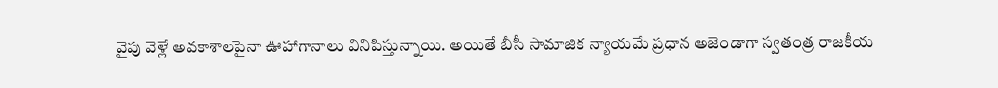వైపు వెళ్లే అవకాశాలపైనా ఊహాగానాలు వినిపిస్తున్నాయి. అయితే బీసీ సామాజిక న్యాయమే ప్రధాన అజెండాగా స్వతంత్ర రాజకీయ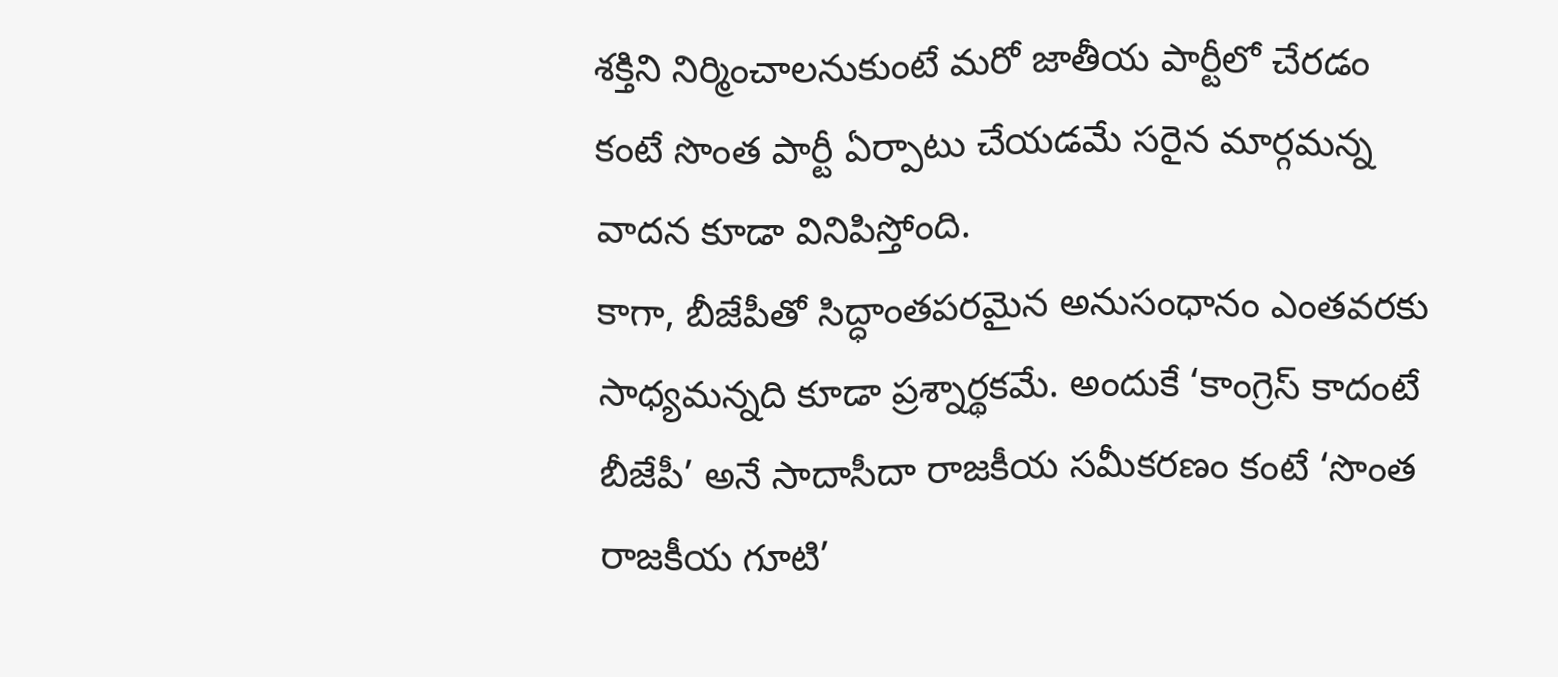శక్తిని నిర్మించాలనుకుంటే మరో జాతీయ పార్టీలో చేరడం కంటే సొంత పార్టీ ఏర్పాటు చేయడమే సరైన మార్గమన్న వాదన కూడా వినిపిస్తోంది.
కాగా, బీజేపీతో సిద్ధాంతపరమైన అనుసంధానం ఎంతవరకు సాధ్యమన్నది కూడా ప్రశ్నార్థకమే. అందుకే ‘కాంగ్రెస్ కాదంటే బీజేపీ’ అనే సాదాసీదా రాజకీయ సమీకరణం కంటే ‘సొంత రాజకీయ గూటి’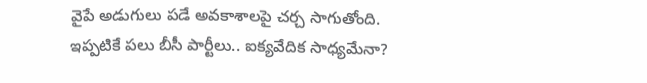వైపే అడుగులు పడే అవకాశాలపై చర్చ సాగుతోంది.
ఇప్పటికే పలు బీసీ పార్టీలు.. ఐక్యవేదిక సాధ్యమేనా?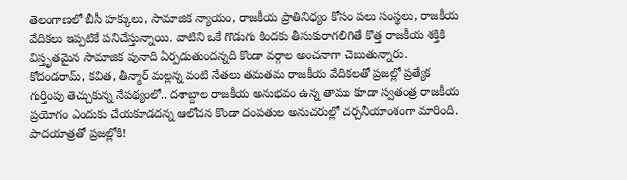తెలంగాణలో బీసీ హక్కులు, సామాజిక న్యాయం, రాజకీయ ప్రాతినిధ్యం కోసం పలు సంస్థలు, రాజకీయ వేదికలు ఇప్పటికే పనిచేస్తున్నాయి. వాటిని ఒకే గొడుగు కిందకు తీసుకురాగలిగితే కొత్త రాజకీయ శక్తికి విస్తృతమైన సామాజిక పునాది ఏర్పడుతుందన్నది కొండా వర్గాల అంచనాగా చెబుతున్నారు.
కోదండరామ్, కవిత, తీన్మార్ మల్లన్న వంటి నేతలు తమతమ రాజకీయ వేదికలతో ప్రజల్లో ప్రత్యేక గుర్తింపు తెచ్చుకున్న నేపథ్యంలో.. దశాబ్దాల రాజకీయ అనుభవం ఉన్న తాము కూడా స్వతంత్ర రాజకీయ ప్రయోగం ఎందుకు చేయకూడదన్న ఆలోచన కొండా దంపతుల అనుచరుల్లో చర్చనీయాంశంగా మారింది.
పాదయాత్రతో ప్రజల్లోకి!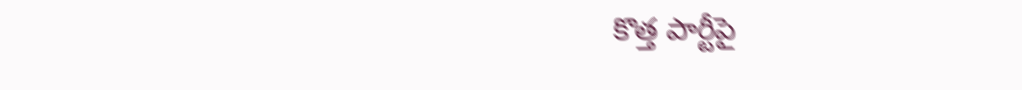కొత్త పార్టీపై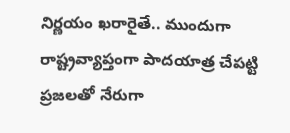నిర్ణయం ఖరారైతే.. ముందుగా రాష్ట్రవ్యాప్తంగా పాదయాత్ర చేపట్టి ప్రజలతో నేరుగా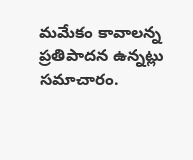మమేకం కావాలన్న ప్రతిపాదన ఉన్నట్లు సమాచారం.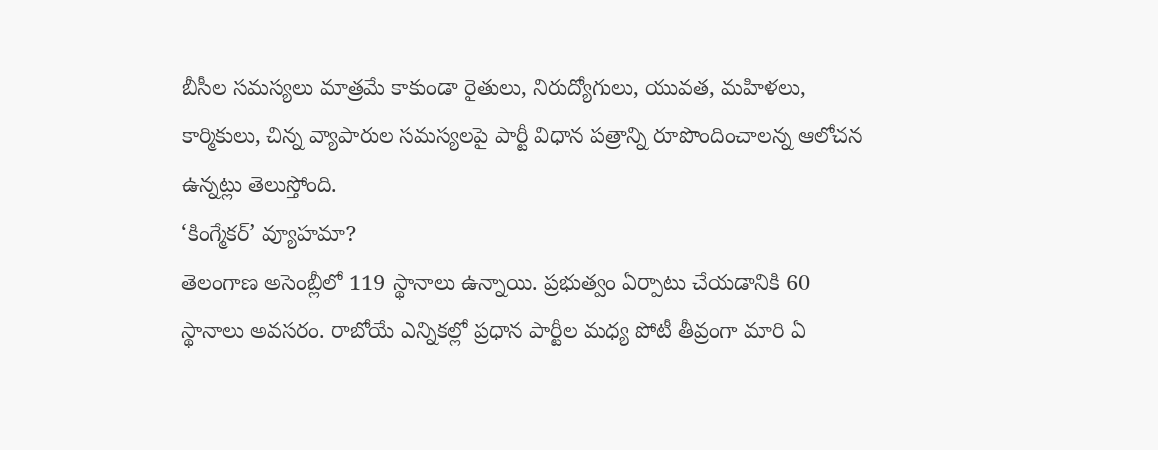బీసీల సమస్యలు మాత్రమే కాకుండా రైతులు, నిరుద్యోగులు, యువత, మహిళలు, కార్మికులు, చిన్న వ్యాపారుల సమస్యలపై పార్టీ విధాన పత్రాన్ని రూపొందించాలన్న ఆలోచన ఉన్నట్లు తెలుస్తోంది.
‘కింగ్మేకర్’ వ్యూహమా?
తెలంగాణ అసెంబ్లీలో 119 స్థానాలు ఉన్నాయి. ప్రభుత్వం ఏర్పాటు చేయడానికి 60 స్థానాలు అవసరం. రాబోయే ఎన్నికల్లో ప్రధాన పార్టీల మధ్య పోటీ తీవ్రంగా మారి ఏ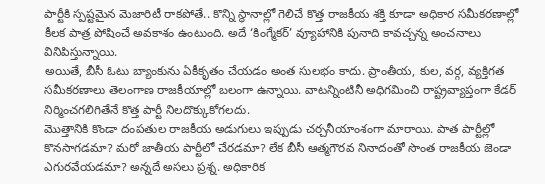పార్టీకి స్పష్టమైన మెజారిటీ రాకపోతే.. కొన్ని స్థానాల్లో గెలిచే కొత్త రాజకీయ శక్తి కూడా అధికార సమీకరణాల్లో కీలక పాత్ర పోషించే అవకాశం ఉంటుంది. అదే ‘కింగ్మేకర్’ వ్యూహానికి పునాది కావచ్చన్న అంచనాలు వినిపిస్తున్నాయి.
అయితే, బీసీ ఓటు బ్యాంకును ఏకీకృతం చేయడం అంత సులభం కాదు. ప్రాంతీయ, కుల, వర్గ, వ్యక్తిగత సమీకరణాలు తెలంగాణ రాజకీయాల్లో బలంగా ఉన్నాయి. వాటన్నింటినీ అధిగమించి రాష్ట్రవ్యాప్తంగా కేడర్ నిర్మించగలిగితేనే కొత్త పార్టీ నిలదొక్కుకోగలదు.
మొత్తానికి కొండా దంపతుల రాజకీయ అడుగులు ఇప్పుడు చర్చనీయాంశంగా మారాయి. పాత పార్టీల్లో కొనసాగడమా? మరో జాతీయ పార్టీలో చేరడమా? లేక బీసీ ఆత్మగౌరవ నినాదంతో సొంత రాజకీయ జెండా ఎగురవేయడమా? అన్నదే అసలు ప్రశ్న. అధికారిక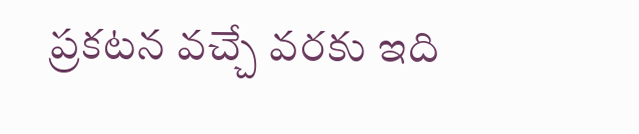ప్రకటన వచ్చే వరకు ఇది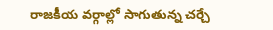రాజకీయ వర్గాల్లో సాగుతున్న చర్చే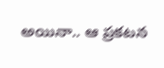అయినా.. ఆ ప్రకటన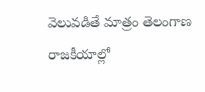వెలువడితే మాత్రం తెలంగాణ రాజకీయాల్లో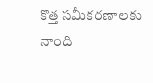కొత్త సమీకరణాలకు నాంది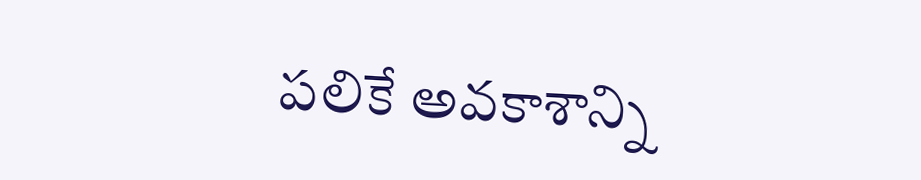పలికే అవకాశాన్ని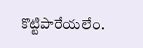కొట్టిపారేయలేం.